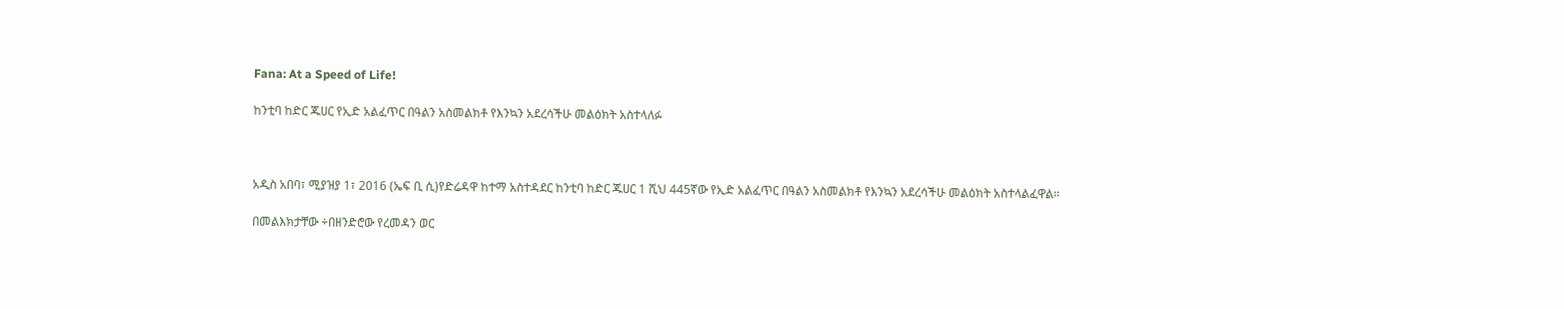Fana: At a Speed of Life!

ከንቲባ ከድር ጁሀር የኢድ አልፈጥር በዓልን አስመልክቶ የእንኳን አደረሳችሁ መልዕክት አስተላለፉ



አዲስ አበባ፣ ሚያዝያ 1፣ 2016 (ኤፍ ቢ ሲ)የድሬዳዋ ከተማ አስተዳደር ከንቲባ ከድር ጁሀር 1 ሺህ 445ኛው የኢድ አልፈጥር በዓልን አስመልክቶ የእንኳን አደረሳችሁ መልዕክት አስተላልፈዋል።

በመልእክታቸው ÷በዘንድሮው የረመዳን ወር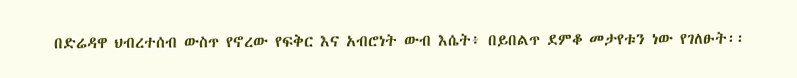በድሬዳዋ ህብረተሰብ ውስጥ የኖረው የፍቅር እና አብሮነት ውብ እሴት፥ በይበልጥ ደምቆ መታየቱን ነው የገለፁት፡፡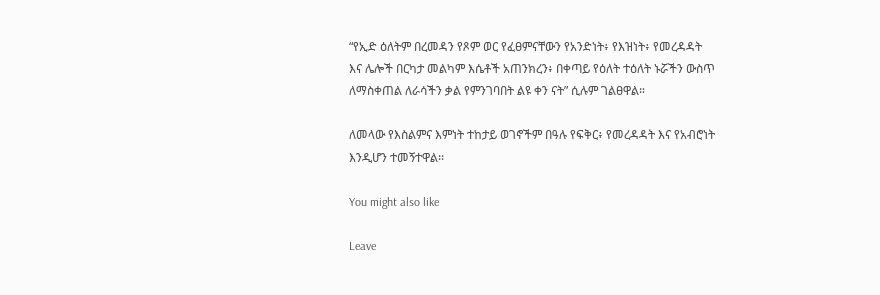“የኢድ ዕለትም በረመዳን የጾም ወር የፈፀምናቸውን የአንድነት፥ የእዝነት፥ የመረዳዳት እና ሌሎች በርካታ መልካም እሴቶች አጠንክረን፥ በቀጣይ የዕለት ተዕለት ኑሯችን ውስጥ ለማስቀጠል ለራሳችን ቃል የምንገባበት ልዩ ቀን ናት” ሲሉም ገልፀዋል።

ለመላው የእስልምና እምነት ተከታይ ወገኖችም በዓሉ የፍቅር፥ የመረዳዳት እና የአብሮነት እንዲሆን ተመኝተዋል፡፡

You might also like

Leave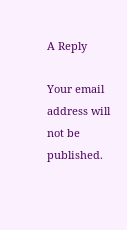A Reply

Your email address will not be published.